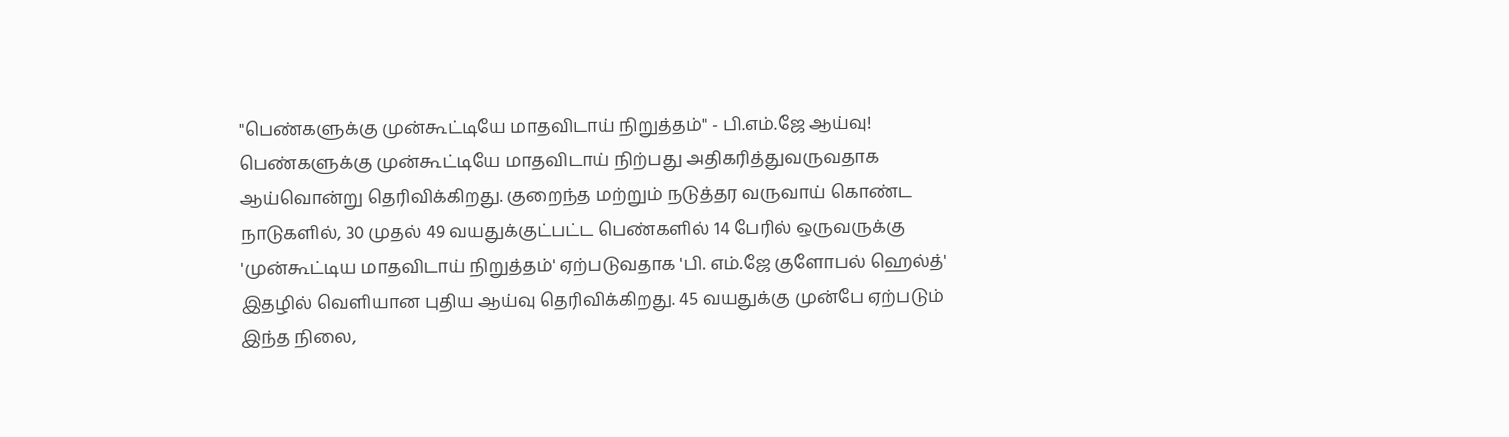"பெண்களுக்கு முன்கூட்டியே மாதவிடாய் நிறுத்தம்" - பி.எம்.ஜே ஆய்வு!
பெண்களுக்கு முன்கூட்டியே மாதவிடாய் நிற்பது அதிகரித்துவருவதாக ஆய்வொன்று தெரிவிக்கிறது. குறைந்த மற்றும் நடுத்தர வருவாய் கொண்ட நாடுகளில், 30 முதல் 49 வயதுக்குட்பட்ட பெண்களில் 14 பேரில் ஒருவருக்கு 'முன்கூட்டிய மாதவிடாய் நிறுத்தம்' ஏற்படுவதாக 'பி. எம்.ஜே குளோபல் ஹெல்த்' இதழில் வெளியான புதிய ஆய்வு தெரிவிக்கிறது. 45 வயதுக்கு முன்பே ஏற்படும் இந்த நிலை,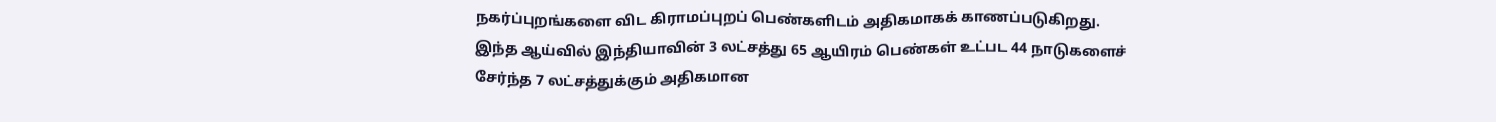நகர்ப்புறங்களை விட கிராமப்புறப் பெண்களிடம் அதிகமாகக் காணப்படுகிறது.
இந்த ஆய்வில் இந்தியாவின் 3 லட்சத்து 65 ஆயிரம் பெண்கள் உட்பட 44 நாடுகளைச் சேர்ந்த 7 லட்சத்துக்கும் அதிகமான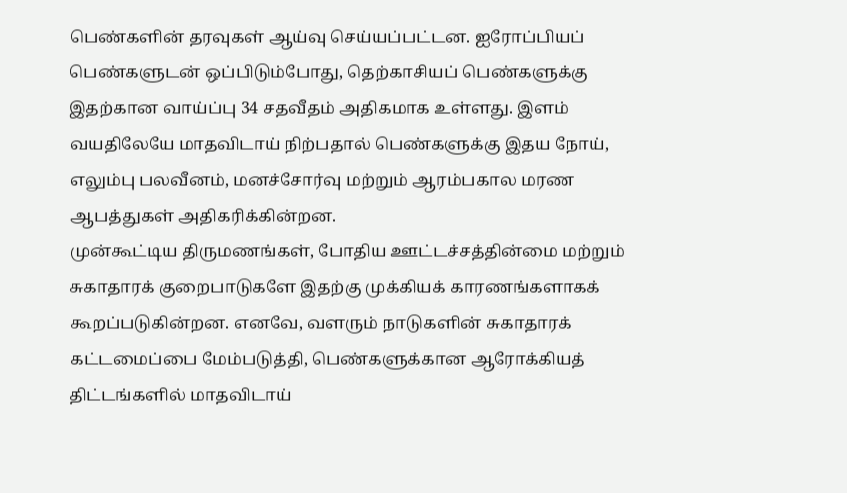பெண்களின் தரவுகள் ஆய்வு செய்யப்பட்டன. ஐரோப்பியப் பெண்களுடன் ஒப்பிடும்போது, தெற்காசியப் பெண்களுக்கு இதற்கான வாய்ப்பு 34 சதவீதம் அதிகமாக உள்ளது. இளம் வயதிலேயே மாதவிடாய் நிற்பதால் பெண்களுக்கு இதய நோய், எலும்பு பலவீனம், மனச்சோர்வு மற்றும் ஆரம்பகால மரண ஆபத்துகள் அதிகரிக்கின்றன.
முன்கூட்டிய திருமணங்கள், போதிய ஊட்டச்சத்தின்மை மற்றும் சுகாதாரக் குறைபாடுகளே இதற்கு முக்கியக் காரணங்களாகக் கூறப்படுகின்றன. எனவே, வளரும் நாடுகளின் சுகாதாரக் கட்டமைப்பை மேம்படுத்தி, பெண்களுக்கான ஆரோக்கியத் திட்டங்களில் மாதவிடாய்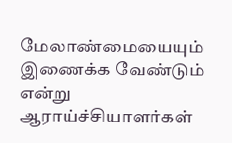மேலாண்மையையும் இணைக்க வேண்டும் என்று ஆராய்ச்சியாளர்கள்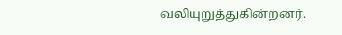வலியுறுத்துகின்றனர்.